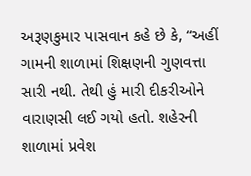અરૂણકુમાર પાસવાન કહે છે કે, “અહીં ગામની શાળામાં શિક્ષણની ગુણવત્તા સારી નથી. તેથી હું મારી દીકરીઓને વારાણસી લઈ ગયો હતો. શહેરની શાળામાં પ્રવેશ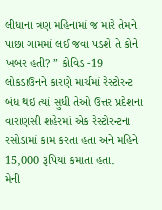લીધાના ત્રણ મહિનામાં જ મારે તેમને પાછા ગામમાં લઈ જવા પડશે તે કોને ખબર હતી? ” કોવિડ -19 લોકડાઉનને કારણે માર્ચમાં રેસ્ટોરન્ટ બંધ થઇ ત્યાં સુધી તેઓ ઉત્તર પ્રદેશના વારાણસી શહેરમાં એક રેસ્ટોરન્ટના રસોડામાં કામ કરતા હતા અને મહિને 15,000 રૂપિયા કમાતા હતા.
મેની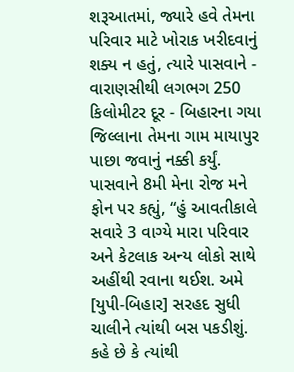શરૂઆતમાં, જ્યારે હવે તેમના પરિવાર માટે ખોરાક ખરીદવાનું શક્ય ન હતું, ત્યારે પાસવાને - વારાણસીથી લગભગ 250 કિલોમીટર દૂર - બિહારના ગયા જિલ્લાના તેમના ગામ માયાપુર પાછા જવાનું નક્કી કર્યું. પાસવાને 8મી મેના રોજ મને ફોન પર કહ્યું, “હું આવતીકાલે સવારે 3 વાગ્યે મારા પરિવાર અને કેટલાક અન્ય લોકો સાથે અહીંથી રવાના થઈશ. અમે [યુપી-બિહાર] સરહદ સુધી ચાલીને ત્યાંથી બસ પકડીશું. કહે છે કે ત્યાંથી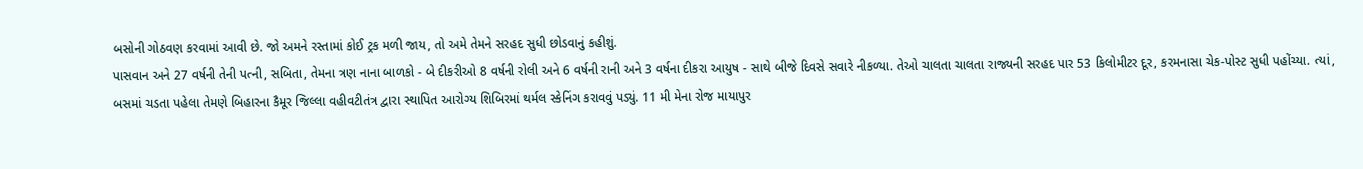બસોની ગોઠવણ કરવામાં આવી છે. જો અમને રસ્તામાં કોઈ ટ્રક મળી જાય, તો અમે તેમને સરહદ સુધી છોડવાનું કહીશું.
પાસવાન અને 27 વર્ષની તેની પત્ની, સબિતા, તેમના ત્રણ નાના બાળકો - બે દીકરીઓ 8 વર્ષની રોલી અને 6 વર્ષની રાની અને 3 વર્ષના દીકરા આયુષ - સાથે બીજે દિવસે સવારે નીકળ્યા. તેઓ ચાલતા ચાલતા રાજ્યની સરહદ પાર 53 કિલોમીટર દૂર, કરમનાસા ચેક-પોસ્ટ સુધી પહોંચ્યા. ત્યાં, બસમાં ચડતા પહેલા તેમણે બિહારના કૈમૂર જિલ્લા વહીવટીતંત્ર દ્વારા સ્થાપિત આરોગ્ય શિબિરમાં થર્મલ સ્કેનિંગ કરાવવું પડ્યું. 11 મી મેના રોજ માયાપુર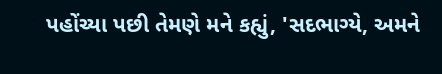પહોંચ્યા પછી તેમણે મને કહ્યું, 'સદભાગ્યે, અમને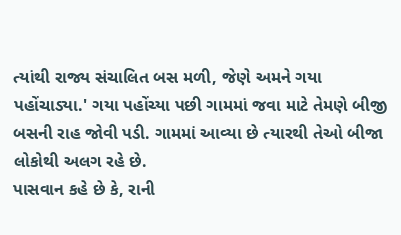ત્યાંથી રાજ્ય સંચાલિત બસ મળી, જેણે અમને ગયા પહોંચાડ્યા.' ગયા પહોંચ્યા પછી ગામમાં જવા માટે તેમણે બીજી બસની રાહ જોવી પડી. ગામમાં આવ્યા છે ત્યારથી તેઓ બીજા લોકોથી અલગ રહે છે.
પાસવાન કહે છે કે, રાની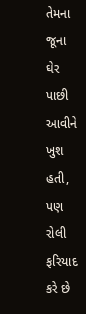તેમના જૂના ઘેર પાછી આવીને ખુશ હતી, પણ રોલી ફરિયાદ કરે છે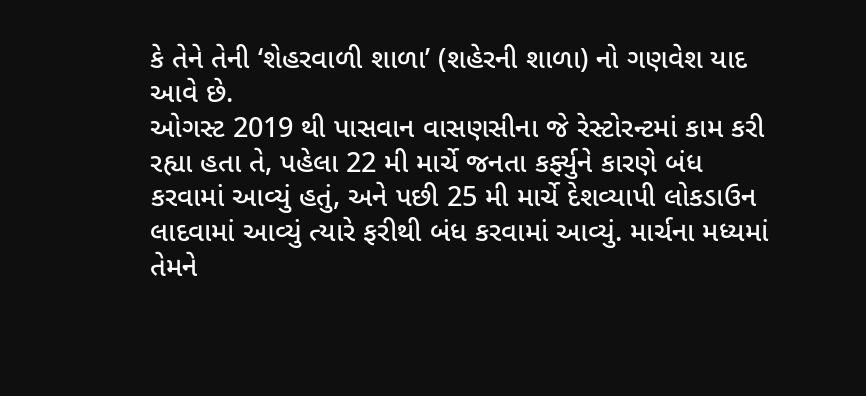કે તેને તેની ‘શેહરવાળી શાળા’ (શહેરની શાળા) નો ગણવેશ યાદ આવે છે.
ઓગસ્ટ 2019 થી પાસવાન વાસણસીના જે રેસ્ટોરન્ટમાં કામ કરી રહ્યા હતા તે, પહેલા 22 મી માર્ચે જનતા કર્ફ્યુને કારણે બંધ કરવામાં આવ્યું હતું, અને પછી 25 મી માર્ચે દેશવ્યાપી લોકડાઉન લાદવામાં આવ્યું ત્યારે ફરીથી બંધ કરવામાં આવ્યું. માર્ચના મધ્યમાં તેમને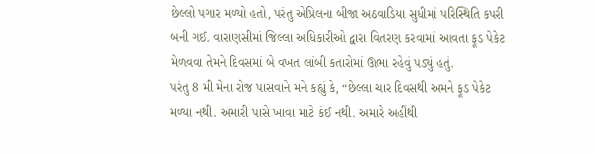છેલ્લો પગાર મળ્યો હતો, પરંતુ એપ્રિલના બીજા અઠવાડિયા સુધીમાં પરિસ્થિતિ કપરી બની ગઈ. વારાણસીમાં જિલ્લા અધિકારીઓ દ્વારા વિતરણ કરવામાં આવતા ફૂડ પેકેટ મેળવવા તેમને દિવસમાં બે વખત લાંબી કતારોમાં ઊભા રહેવું પડ્યું હતું.
પરંતુ 8 મી મેના રોજ પાસવાને મને કહ્યું કે, “છેલ્લા ચાર દિવસથી અમને ફૂડ પેકેટ મળ્યા નથી. અમારી પાસે ખાવા માટે કંઈ નથી. અમારે અહીંથી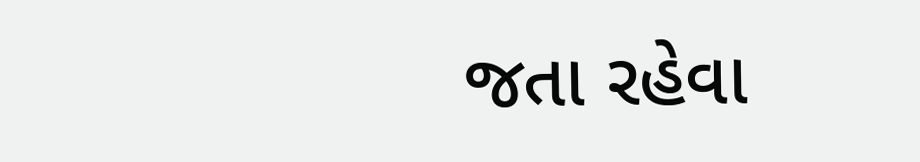જતા રહેવા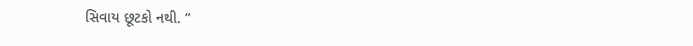સિવાય છૂટકો નથી. ”